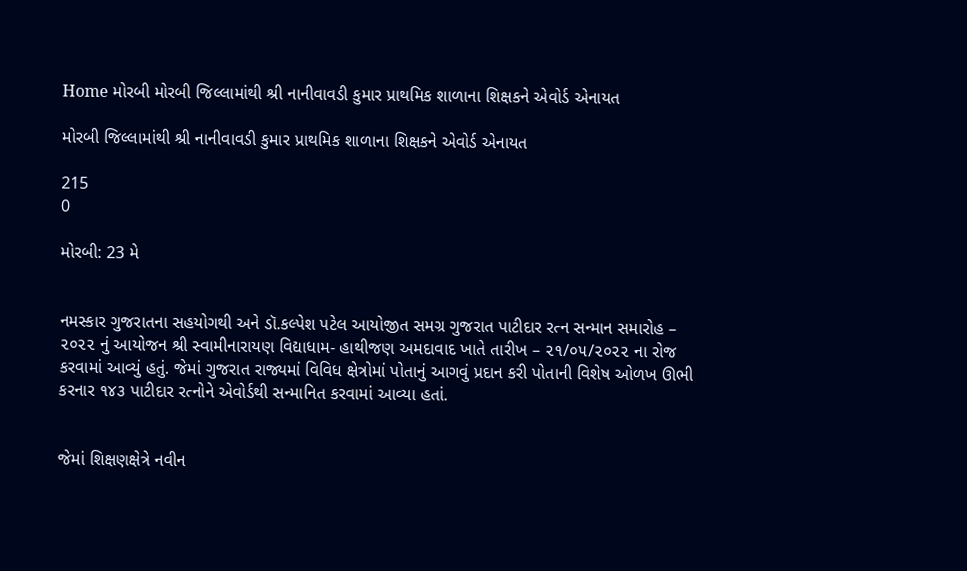Home મોરબી મોરબી જિલ્લામાંથી શ્રી નાનીવાવડી કુમાર પ્રાથમિક શાળાના શિક્ષકને એવોર્ડ એનાયત

મોરબી જિલ્લામાંથી શ્રી નાનીવાવડી કુમાર પ્રાથમિક શાળાના શિક્ષકને એવોર્ડ એનાયત

215
0

મોરબી: 23 મે


નમસ્કાર ગુજરાતના સહયોગથી અને ડૉ.કલ્પેશ પટેલ આયોજીત‌ સમગ્ર ગુજરાત પાટીદાર રત્ન સન્માન સમારોહ – ૨૦૨૨ નું આયોજન શ્રી સ્વામીનારાયણ વિદ્યાધામ- હાથીજણ અમદાવાદ ખાતે તારીખ – ૨૧/૦૫/૨૦૨૨ ના રોજ કરવામાં આવ્યું હતું. જેમાં ગુજરાત રાજ્યમાં વિવિધ ક્ષેત્રોમાં પોતાનું આગવું પ્રદાન કરી પોતાની વિશેષ ઓળખ ઊભી કરનાર ૧૪૩ પાટીદાર રત્નોને એવોર્ડથી સન્માનિત કરવામાં આવ્યા હતાં.


જેમાં શિક્ષણક્ષેત્રે નવીન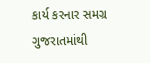કાર્ય કરનાર સમગ્ર ગુજરાતમાંથી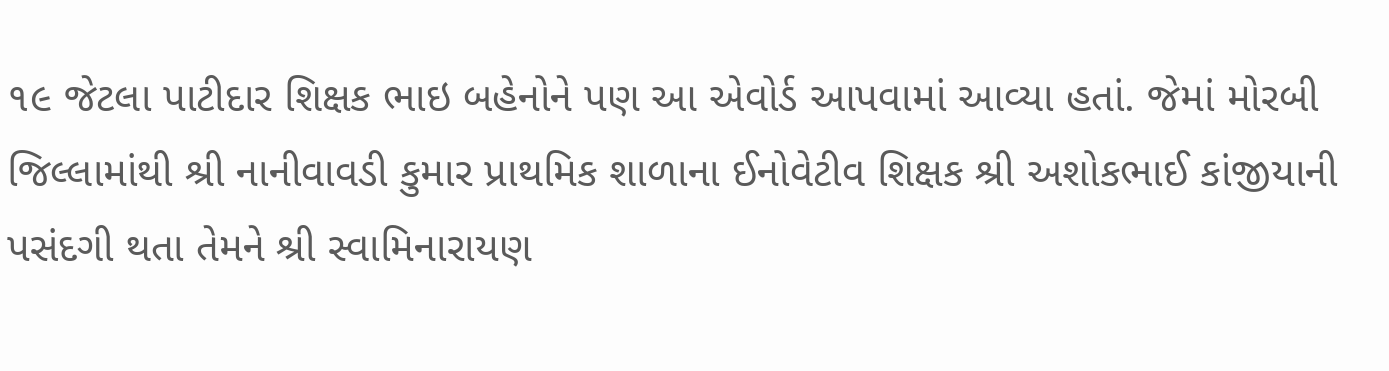૧૯ જેટલા પાટીદાર શિક્ષક ભાઇ બહેનોને પણ આ એવોર્ડ આપવામાં આવ્યા હતાં. જેમાં મોરબી જિલ્લામાંથી શ્રી નાનીવાવડી કુમાર પ્રાથમિક શાળાના ઈનોવેટીવ શિક્ષક શ્રી અશોકભાઈ કાંજીયાની પસંદગી થતા તેમને શ્રી સ્વામિનારાયણ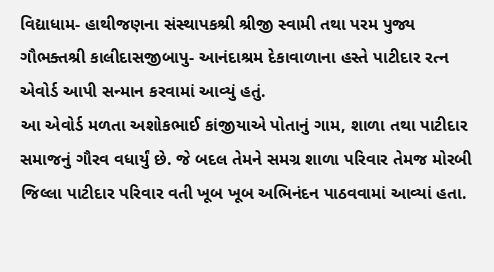વિદ્યાધામ- હાથીજણના સંસ્થાપકશ્રી શ્રીજી સ્વામી તથા પરમ પુજ્ય ગૌભક્તશ્રી કાલીદાસજીબાપુ- આનંદાશ્રમ દેકાવાળાના હસ્તે પાટીદાર રત્ન એવોર્ડ આપી સન્માન કરવામાં આવ્યું હતું.
આ એવોર્ડ મળતા અશોકભાઈ કાંજીયાએ પોતાનું ગામ, શાળા તથા પાટીદાર સમાજનું ગૌરવ વધાર્યું છે. જે બદલ તેમને સમગ્ર શાળા પરિવાર તેમજ મોરબી જિલ્લા પાટીદાર પરિવાર વતી ખૂબ ખૂબ અભિનંદન પાઠવવામાં આવ્યાં હતા.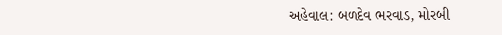અહેવાલ: બળદેવ ભરવાડ, મોરબી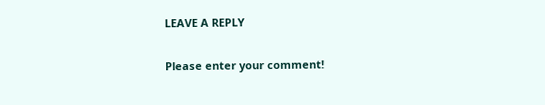LEAVE A REPLY

Please enter your comment!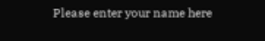Please enter your name here